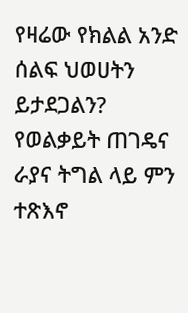የዛሬው የክልል አንድ ሰልፍ ህወሀትን ይታደጋልን? የወልቃይት ጠገዴና ራያና ትግል ላይ ምን ተጽእኖ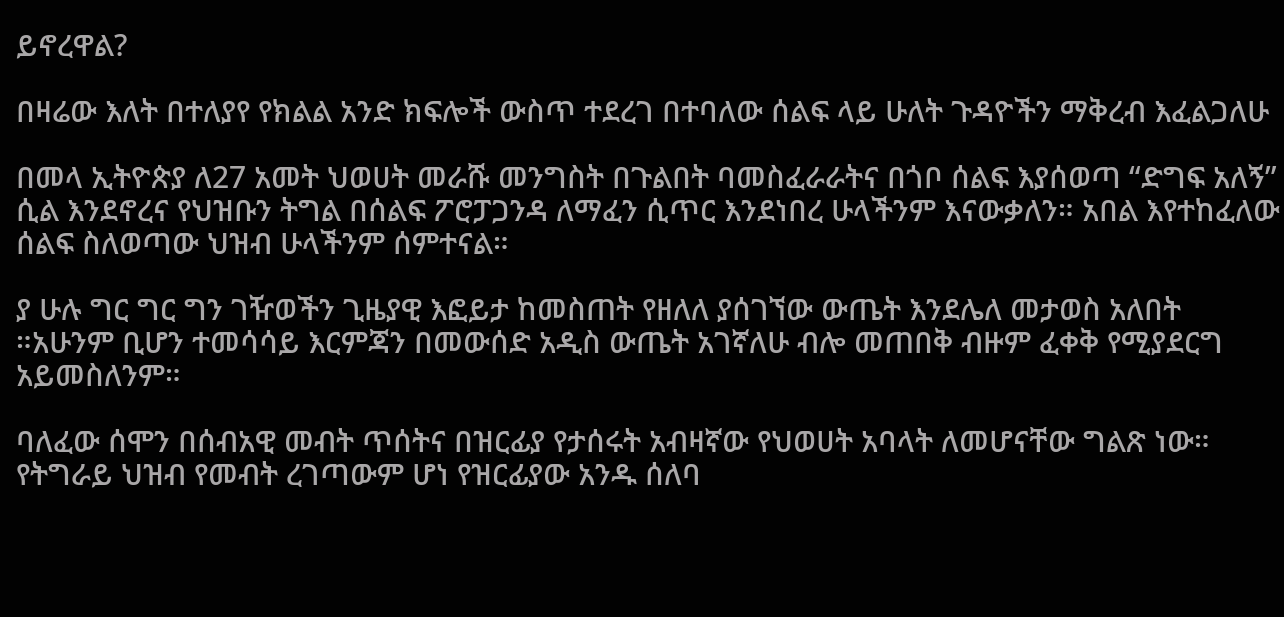ይኖረዋል?

በዛሬው እለት በተለያየ የክልል አንድ ክፍሎች ውስጥ ተደረገ በተባለው ሰልፍ ላይ ሁለት ጉዳዮችን ማቅረብ እፈልጋለሁ

በመላ ኢትዮጵያ ለ27 አመት ህወሀት መራሹ መንግስት በጉልበት ባመስፈራራትና በጎቦ ሰልፍ እያሰወጣ “ድግፍ አለኝ” ሲል እንደኖረና የህዝቡን ትግል በሰልፍ ፖሮፓጋንዳ ለማፈን ሲጥር እንደነበረ ሁላችንም እናውቃለን። አበል እየተከፈለው ሰልፍ ስለወጣው ህዝብ ሁላችንም ሰምተናል።

ያ ሁሉ ግር ግር ግን ገዥወችን ጊዜያዊ እፎይታ ከመስጠት የዘለለ ያሰገኘው ውጤት እንደሌለ መታወስ አለበት ።አሁንም ቢሆን ተመሳሳይ እርምጃን በመውሰድ አዲስ ውጤት አገኛለሁ ብሎ መጠበቅ ብዙም ፈቀቅ የሚያደርግ አይመስለንም።

ባለፈው ሰሞን በሰብአዊ መብት ጥሰትና በዝርፊያ የታሰሩት አብዛኛው የህወሀት አባላት ለመሆናቸው ግልጽ ነው። የትግራይ ህዝብ የመብት ረገጣውም ሆነ የዝርፊያው አንዱ ሰለባ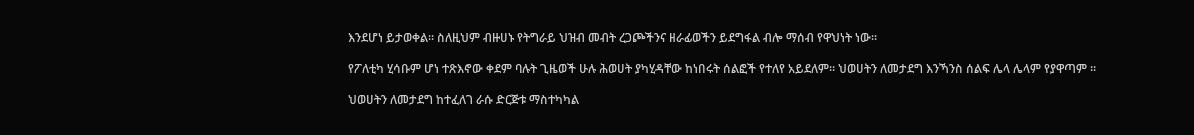እንደሆነ ይታወቀል። ስለዚህም ብዙሀኑ የትግራይ ህዝብ መብት ረጋጮችንና ዘራፊወችን ይደግፋል ብሎ ማሰብ የዋህነት ነው።

የፖለቲካ ሂሳቡም ሆነ ተጽእኖው ቀደም ባሉት ጊዜወች ሁሉ ሕወሀት ያካሂዳቸው ከነበሩት ሰልፎች የተለየ አይደለም። ህወሀትን ለመታደግ እንኻንስ ሰልፍ ሌላ ሌላም የያዋጣም ።

ህወሀትን ለመታደግ ከተፈለገ ራሱ ድርጅቱ ማስተካካል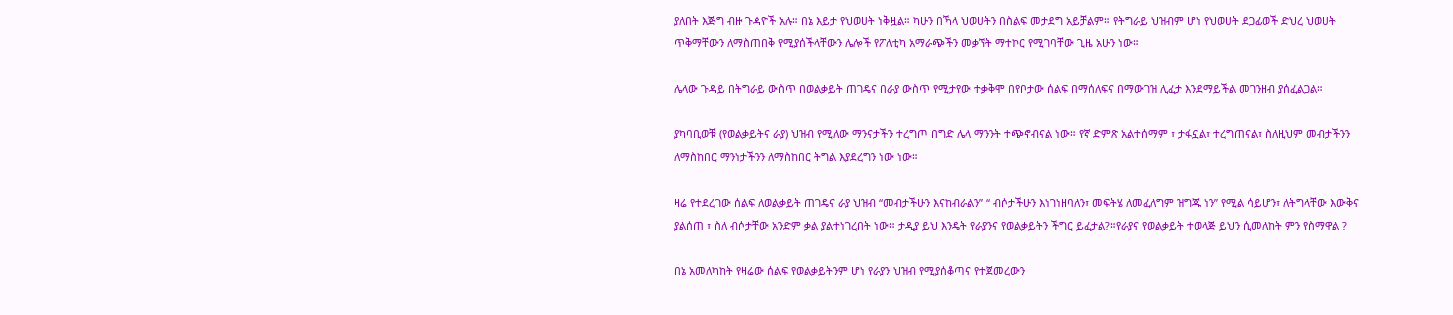ያለበት እጅግ ብዙ ጉዻዮች አሉ። በኔ እይታ የህወሀት ነቅዟል። ካሁን በኻላ ህወሀትን በስልፍ መታደግ አይቻልም። የትግራይ ህዝብም ሆነ የህወሀት ደጋፊወች ድህረ ህወሀት ጥቅማቸውን ለማስጠበቅ የሚያሰችላቸውን ሌሎች የፖለቲካ አማራጭችን መቃኘት ማተኮር የሚገባቸው ጊዜ አሁን ነው።

ሌላው ጉዳይ በትግራይ ውስጥ በወልቃይት ጠገዴና በራያ ውስጥ የሚታየው ተቃቅሞ በየቦታው ሰልፍ በማሰለፍና በማውገዝ ሊፈታ እንደማይችል መገንዘብ ያሰፈልጋል።

ያካባቢወቹ (የወልቃይትና ራያ) ህዝብ የሚለው ማንናታችን ተረግጦ በግድ ሌላ ማንንት ተጭኖብናል ነው። የኛ ድምጽ አልተሰማም ፣ ታፋኗል፣ ተረግጠናል፣ ስለዚህም መብታችንን ለማስከበር ማንነታችንን ለማስከበር ትግል እያደረግን ነው ነው።

ዛሬ የተደረገው ሰልፍ ለወልቃይት ጠገዴና ራያ ህዝብ “መብታችሁን እናከብራልን” “ ብሶታችሁን እነገነዘባለን፣ መፍትሄ ለመፈለግም ዝግጁ ነን” የሚል ሳይሆን፣ ለትግላቸው እውቅና ያልሰጠ ፣ ስለ ብሶታቸው አንድም ቃል ያልተነገረበት ነው። ታዲያ ይህ እንዴት የራያንና የወልቃይትን ችግር ይፈታል?።የራያና የወልቃይት ተወላጅ ይህን ሲመለከት ምን የስማዋል ?

በኔ አመለካከት የዛሬው ሰልፍ የወልቃይትንም ሆነ የራያን ህዝብ የሚያሰቆጣና የተጀመረውን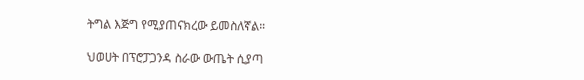ትግል እጅግ የሚያጠናክረው ይመስለኛል።

ህወሀት በፕሮፓጋንዳ ስራው ውጤት ሲያጣ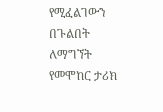የሚፈልገውን በጉልበት ለማግኘት የመሞከር ታሪክ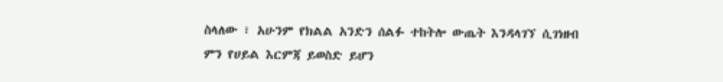ስላለው ፣ አሁንም የክልል አንድን ሰልፉ ተከትሎ ውጤት እንዳላገኘ ሲገነዘብ ምን የሀይል እርምጃ ይወስድ ይሆን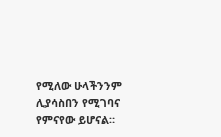የሚለው ሁላችንንም ሊያሳስበን የሚገባና የምናየው ይሆናል።